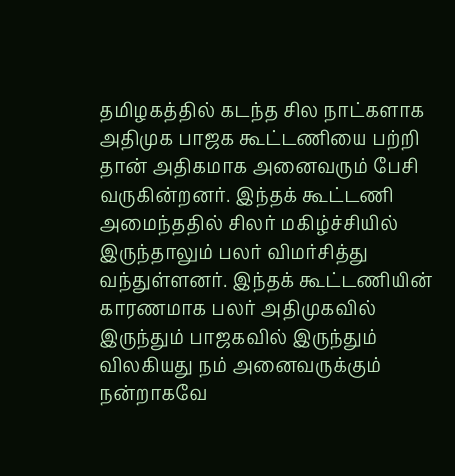தமிழகத்தில் கடந்த சில நாட்களாக அதிமுக பாஜக கூட்டணியை பற்றி தான் அதிகமாக அனைவரும் பேசி வருகின்றனர். இந்தக் கூட்டணி அமைந்ததில் சிலர் மகிழ்ச்சியில் இருந்தாலும் பலர் விமர்சித்து வந்துள்ளனர். இந்தக் கூட்டணியின் காரணமாக பலர் அதிமுகவில் இருந்தும் பாஜகவில் இருந்தும் விலகியது நம் அனைவருக்கும் நன்றாகவே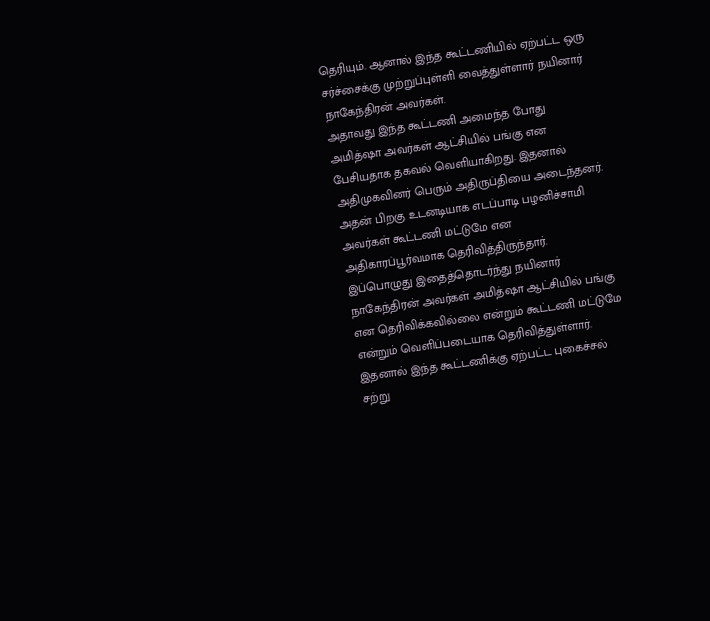தெரியும். ஆனால் இந்த கூட்டணியில் ஏற்பட்ட ஒரு சர்ச்சைக்கு முற்றுப்புள்ளி வைத்துள்ளார் நயினார் நாகேந்திரன் அவர்கள்.
அதாவது இந்த கூட்டணி அமைந்த போது அமித்ஷா அவர்கள் ஆட்சியில் பங்கு என பேசியதாக தகவல் வெளியாகிறது. இதனால் அதிமுகவினர் பெரும் அதிருப்தியை அடைந்தனர். அதன் பிறகு உடனடியாக எடப்பாடி பழனிச்சாமி அவர்கள் கூட்டணி மட்டுமே என அதிகாரப்பூர்வமாக தெரிவித்திருந்தார்.
இப்பொழுது இதைத்தொடர்ந்து நயினார் நாகேந்திரன் அவர்கள் அமித்ஷா ஆட்சியில் பங்கு என தெரிவிக்கவில்லை என்றும் கூட்டணி மட்டுமே என்றும் வெளிப்படையாக தெரிவித்துள்ளார். இதனால் இந்த கூட்டணிக்கு ஏற்பட்ட புகைச்சல் சற்று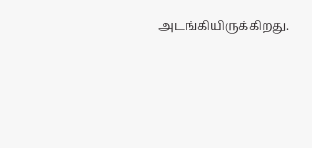அடங்கியிருக்கிறது.